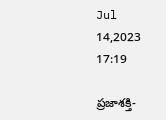Jul 14,2023 17:19

ప్రజాశక్తి-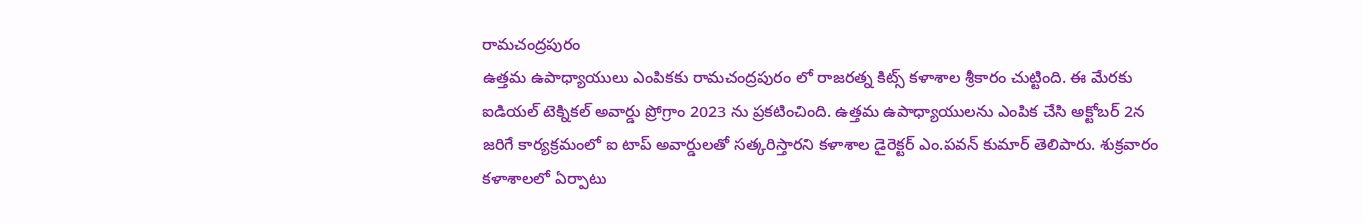రామచంద్రపురం
ఉత్తమ ఉపాధ్యాయులు ఎంపికకు రామచంద్రపురం లో రాజరత్న కిట్స్‌ కళాశాల శ్రీకారం చుట్టింది. ఈ మేరకు ఐడియల్‌ టెక్నికల్‌ అవార్డు ప్రోగ్రాం 2023 ను ప్రకటించింది. ఉత్తమ ఉపాధ్యాయులను ఎంపిక చేసి అక్టోబర్‌ 2న జరిగే కార్యక్రమంలో ఐ టాప్‌ అవార్డులతో సత్కరిస్తారని కళాశాల డైరెక్టర్‌ ఎం.పవన్‌ కుమార్‌ తెలిపారు. శుక్రవారం కళాశాలలో ఏర్పాటు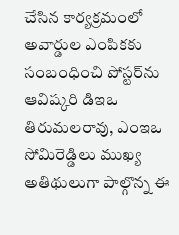చేసిన కార్యక్రమంలో అవార్డుల ఎంపికకు సంబంధించి పోస్టర్‌ను ఆవిష్కరి డిఇఒ తిరుమలరావు, ఎంఇఒ సోమిరెడ్డిలు ముఖ్య అతిథులుగా పాల్గొన్న ఈ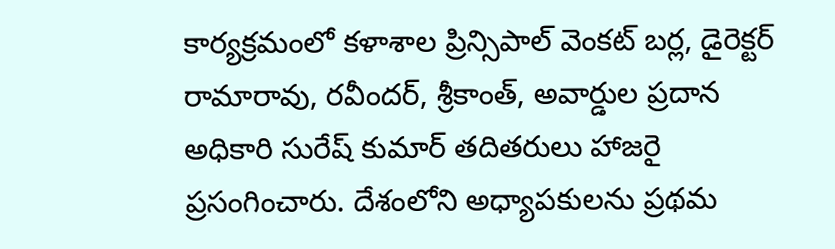కార్యక్రమంలో కళాశాల ప్రిన్సిపాల్‌ వెంకట్‌ బర్ల, డైరెక్టర్‌ రామారావు, రవీందర్‌, శ్రీకాంత్‌, అవార్డుల ప్రదాన అధికారి సురేష్‌ కుమార్‌ తదితరులు హాజరై ప్రసంగించారు. దేశంలోని అధ్యాపకులను ప్రథమ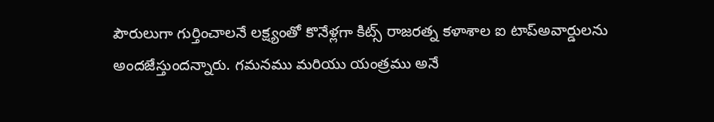పౌరులుగా గుర్తించాలనే లక్ష్యంతో కొనేళ్లగా కిట్స్‌ రాజరత్న కళాశాల ఐ టాప్‌అవార్డులను అందజేస్తుందన్నారు. గమనము మరియు యంత్రము అనే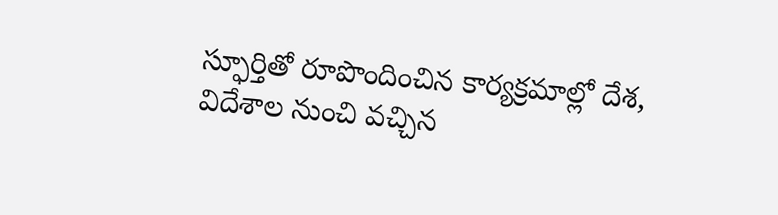స్ఫూర్తితో రూపొందించిన కార్యక్రమాల్లో దేశ, విదేశాల నుంచి వచ్చిన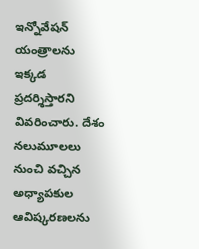ఇన్నోవేషన్‌ యంత్రాలను ఇక్కడ ప్రదర్శిస్తారని వివరించారు. దేశం నలుమూలలు నుంచి వచ్చిన అధ్యాపకుల ఆవిష్కరణలను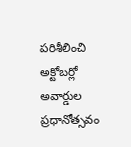పరిశీలించి అక్టోబర్లో అవార్డుల ప్రధానోత్సవం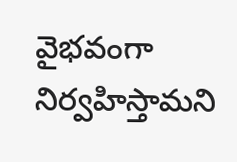వైభవంగా నిర్వహిస్తామని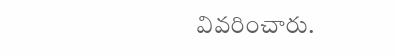వివరించారు.